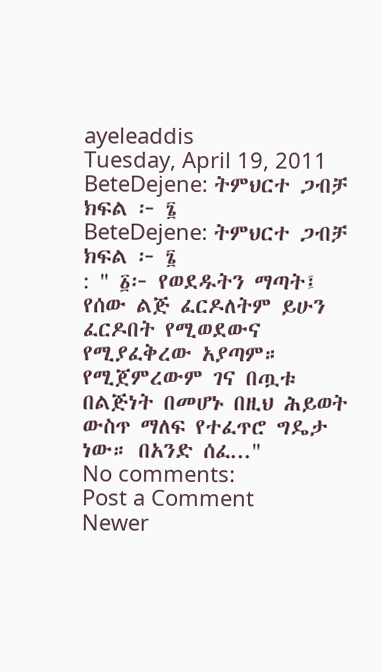ayeleaddis
Tuesday, April 19, 2011
BeteDejene: ትምህርተ ጋብቻ ክፍል ፦ ፮
BeteDejene: ትምህርተ ጋብቻ ክፍል ፦ ፮
: " ፩፦ የወደዱትን ማጣት፤ የሰው ልጅ ፈርዶለትም ይሁን ፈርዶበት የሚወደውና የሚያፈቅረው አያጣም። የሚጀምረውም ገና በጧቱ በልጅነት በመሆኑ በዚህ ሕይወት ውስጥ ማለፍ የተፈጥሮ ግዴታ ነው። በአንድ ሰፈ..."
No comments:
Post a Comment
Newer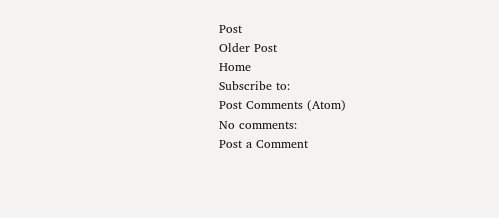Post
Older Post
Home
Subscribe to:
Post Comments (Atom)
No comments:
Post a Comment